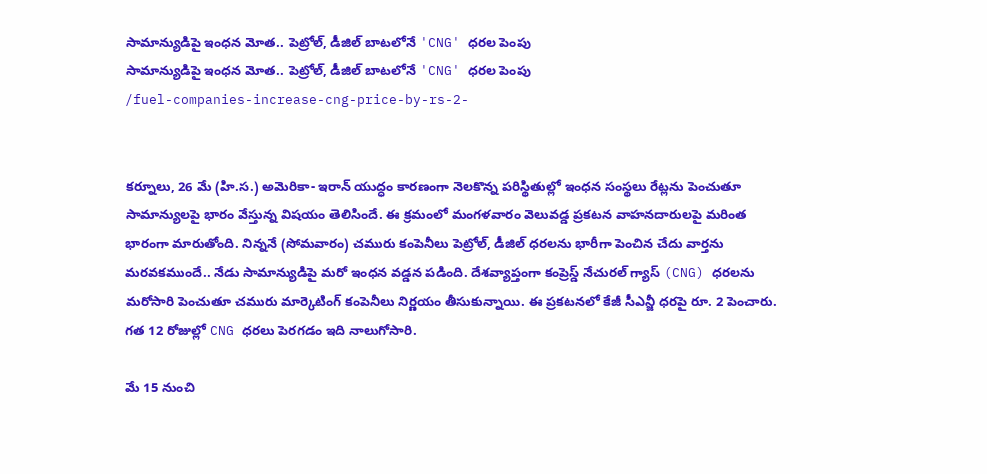సామాన్యుడిపై ఇంధన మోత.. పెట్రోల్, డీజిల్ బాటలోనే 'CNG' ధరల పెంపు
సామాన్యుడిపై ఇంధన మోత.. పెట్రోల్, డీజిల్ బాటలోనే 'CNG' ధరల పెంపు
/fuel-companies-increase-cng-price-by-rs-2-


కర్నూలు, 26 మే (హి.స.) అమెరికా- ఇరాన్ యుద్ధం కారణంగా నెలకొన్న పరిస్థితుల్లో ఇంధన సంస్థలు రేట్లను పెంచుతూ సామాన్యులపై భారం వేస్తున్న విషయం తెలిసిందే. ఈ క్రమంలో మంగళవారం వెలువడ్డ ప్రకటన వాహనదారులపై మరింత భారంగా మారుతోంది. నిన్ననే (సోమవారం) చమురు కంపెనీలు పెట్రోల్, డీజిల్ ధరలను భారీగా పెంచిన చేదు వార్తను మరవకముందే.. నేడు సామాన్యుడిపై మరో ఇంధన వడ్డన పడింది. దేశవ్యాప్తంగా కంప్రెస్డ్ నేచురల్ గ్యాస్ (CNG) ధరలను మరోసారి పెంచుతూ చమురు మార్కెటింగ్ కంపెనీలు నిర్ణయం తీసుకున్నాయి. ఈ ప్రకటనలో కేజీ సీఎన్జీ ధరపై రూ. 2 పెంచారు. గత 12 రోజుల్లో CNG ధరలు పెరగడం ఇది నాలుగోసారి.

మే 15 నుంచి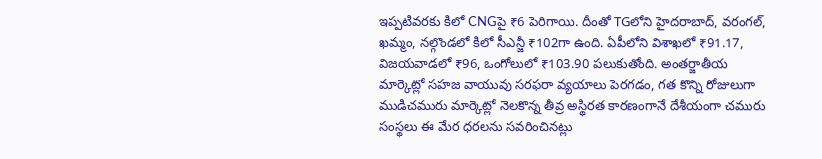ఇప్పటివరకు కిలో CNGపై ₹6 పెరిగాయి. దీంతో TGలోని హైదరాబాద్, వరంగల్, ఖమ్మం, నల్గొండలో కిలో సీఎన్జీ ₹102గా ఉంది. ఏపీలోని విశాఖలో ₹91.17, విజయవాడలో ₹96, ఒంగోలులో ₹103.90 పలుకుతోంది. అంతర్జాతీయ మార్కెట్లో సహజ వాయువు సరఫరా వ్యయాలు పెరగడం, గత కొన్ని రోజులుగా ముడిచమురు మార్కెట్లో నెలకొన్న తీవ్ర అస్థిరత కారణంగానే దేశీయంగా చమురు సంస్థలు ఈ మేర ధరలను సవరించినట్లు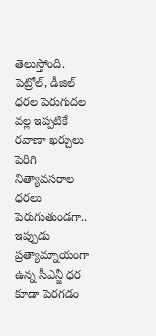తెలుస్తోంది. పెట్రోల్, డీజిల్ ధరల పెరుగుదల వల్ల ఇప్పటికే రవాణా ఖర్చులు పెరిగి నిత్యావసరాల ధరలు పెరుగుతుండగా.. ఇప్పుడు ప్రత్యామ్నాయంగా ఉన్న సీఎన్జీ ధర కూడా పెరగడం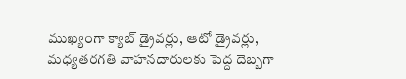ముఖ్యంగా క్యాబ్ డ్రైవర్లు, ఆటో డ్రైవర్లు, మధ్యతరగతి వాహనదారులకు పెద్ద దెబ్బగా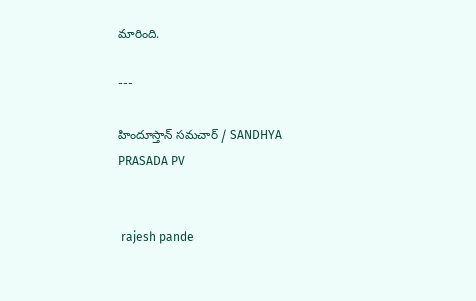మారింది.

---

హిందూస్తాన్ సమచార్ / SANDHYA PRASADA PV


 rajesh pande